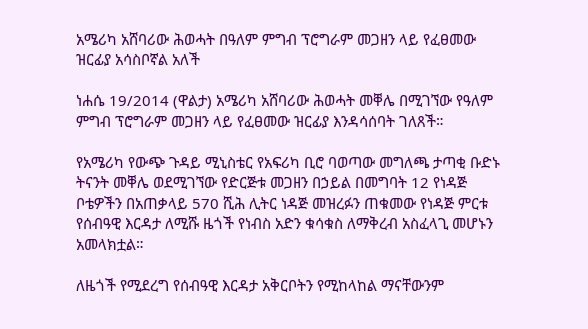አሜሪካ አሸባሪው ሕወሓት በዓለም ምግብ ፕሮግራም መጋዘን ላይ የፈፀመው ዝርፊያ አሳስቦኛል አለች

ነሐሴ 19/2014 (ዋልታ) አሜሪካ አሸባሪው ሕወሓት መቐሌ በሚገኘው የዓለም ምግብ ፕሮግራም መጋዘን ላይ የፈፀመው ዝርፊያ እንዳሳሰባት ገለጸች።

የአሜሪካ የውጭ ጉዳይ ሚኒስቴር የአፍሪካ ቢሮ ባወጣው መግለጫ ታጣቂ ቡድኑ ትናንት መቐሌ ወደሚገኘው የድርጅቱ መጋዘን በኃይል በመግባት 12 የነዳጅ ቦቴዎችን በአጠቃላይ 570 ሺሕ ሊትር ነዳጅ መዝረፉን ጠቁመው የነዳጅ ምርቱ የሰብዓዊ እርዳታ ለሚሹ ዜጎች የነብስ አድን ቁሳቁስ ለማቅረብ አስፈላጊ መሆኑን አመላክቷል።

ለዜጎች የሚደረግ የሰብዓዊ እርዳታ አቅርቦትን የሚከላከል ማናቸውንም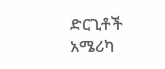ድርጊቶች አሜሪካ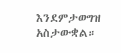እንደምታወግዝ አስታውቋል።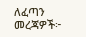ለፈጣን መረጃዎች፦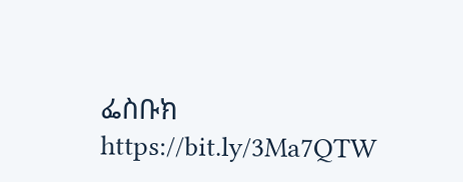ፌስቡክ https://bit.ly/3Ma7QTW